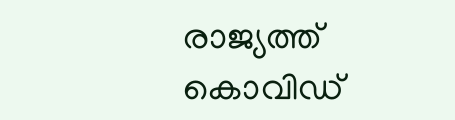രാജ്യത്ത് കൊവിഡ്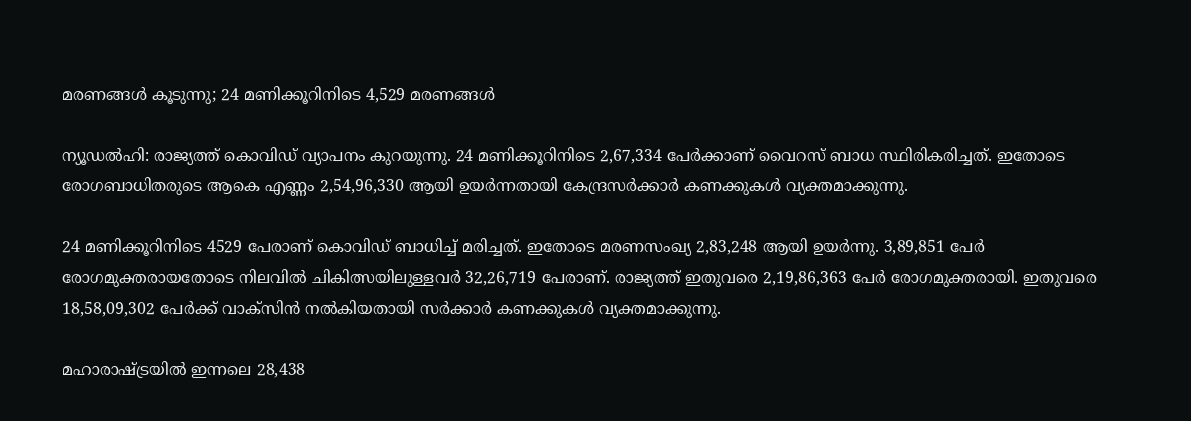മരണങ്ങള്‍ കൂടുന്നു; 24 മണിക്കൂറിനിടെ 4,529 മരണങ്ങള്‍

ന്യൂഡല്‍ഹി: രാജ്യത്ത് കൊവിഡ് വ്യാപനം കുറയുന്നു. 24 മണിക്കൂറിനിടെ 2,67,334 പേര്‍ക്കാണ് വൈറസ് ബാധ സ്ഥിരികരിച്ചത്. ഇതോടെ രോഗബാധിതരുടെ ആകെ എണ്ണം 2,54,96,330 ആയി ഉയര്‍ന്നതായി കേന്ദ്രസര്‍ക്കാര്‍ കണക്കുകള്‍ വ്യക്തമാക്കുന്നു.

24 മണിക്കൂറിനിടെ 4529 പേരാണ് കൊവിഡ് ബാധിച്ച് മരിച്ചത്. ഇതോടെ മരണസംഖ്യ 2,83,248 ആയി ഉയര്‍ന്നു. 3,89,851 പേര്‍ രോഗമുക്തരായതോടെ നിലവില്‍ ചികിത്സയിലുള്ളവര്‍ 32,26,719 പേരാണ്. രാജ്യത്ത് ഇതുവരെ 2,19,86,363 പേര്‍ രോഗമുക്തരായി. ഇതുവരെ 18,58,09,302 പേര്‍ക്ക് വാക്സിന്‍ നല്‍കിയതായി സര്‍ക്കാര്‍ കണക്കുകള്‍ വ്യക്തമാക്കുന്നു.

മഹാരാഷ്ട്രയില്‍ ഇന്നലെ 28,438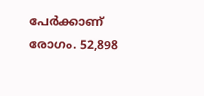പേര്‍ക്കാണ് രോഗം. 52,898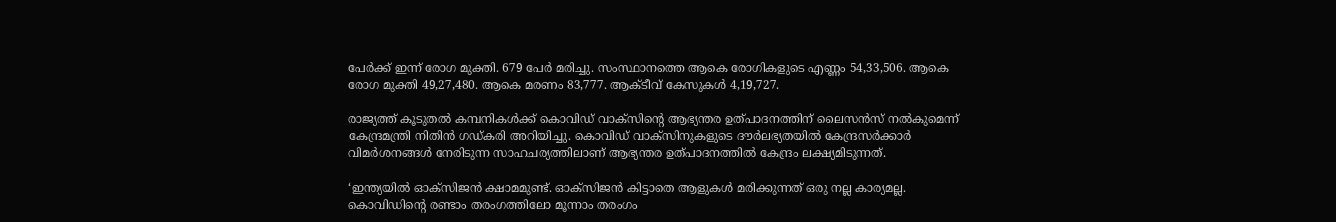പേര്‍ക്ക് ഇന്ന് രോഗ മുക്തി. 679 പേര്‍ മരിച്ചു. സംസ്ഥാനത്തെ ആകെ രോഗികളുടെ എണ്ണം 54,33,506. ആകെ രോഗ മുക്തി 49,27,480. ആകെ മരണം 83,777. ആക്ടീവ് കേസുകള്‍ 4,19,727.

രാജ്യത്ത് കൂടുതല്‍ കമ്പനികള്‍ക്ക് കൊവിഡ് വാക്സിന്റെ ആഭ്യന്തര ഉത്പാദനത്തിന് ലൈസന്‍സ് നല്‍കുമെന്ന് കേന്ദ്രമന്ത്രി നിതിന്‍ ഗഡ്കരി അറിയിച്ചു. കൊവിഡ് വാക്സിനുകളുടെ ദൗര്‍ലഭ്യതയില്‍ കേന്ദ്രസര്‍ക്കാര്‍ വിമര്‍ശനങ്ങള്‍ നേരിടുന്ന സാഹചര്യത്തിലാണ് ആഭ്യന്തര ഉത്പാദനത്തില്‍ കേന്ദ്രം ലക്ഷ്യമിടുന്നത്.

‘ഇന്ത്യയില്‍ ഓക്സിജന്‍ ക്ഷാമമുണ്ട്. ഓക്സിജന്‍ കിട്ടാതെ ആളുകള്‍ മരിക്കുന്നത് ഒരു നല്ല കാര്യമല്ല. കൊവിഡിന്റെ രണ്ടാം തരംഗത്തിലോ മൂന്നാം തരംഗം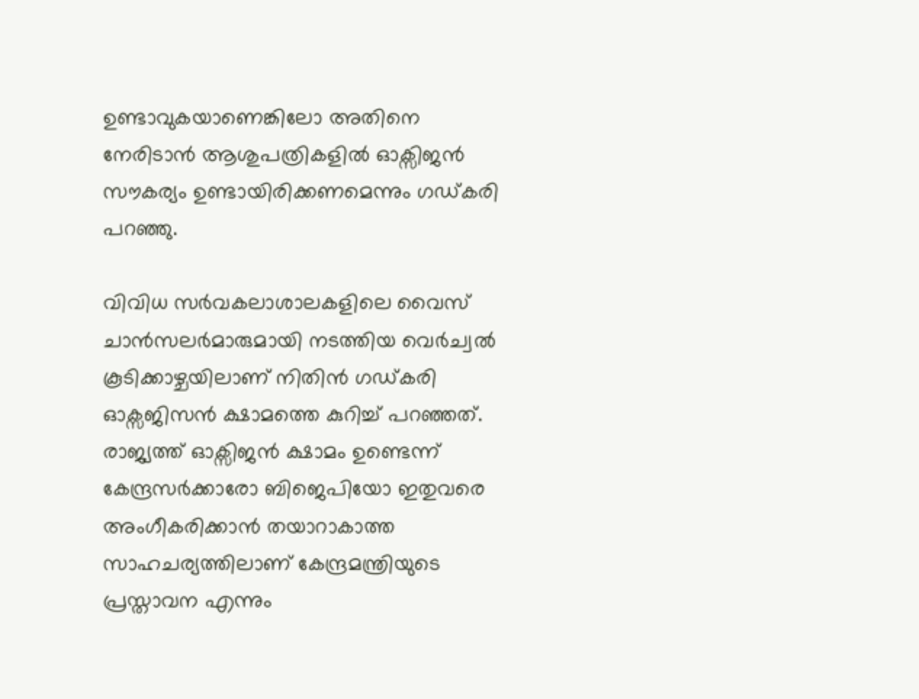ഉണ്ടാവുകയാണെങ്കിലോ അതിനെ നേരിടാന്‍ ആശുപത്രികളില്‍ ഓക്സിജന്‍ സൗകര്യം ഉണ്ടായിരിക്കണമെന്നും ഗഡ്കരി പറഞ്ഞു.

വിവിധ സര്‍വകലാശാലകളിലെ വൈസ് ചാന്‍സലര്‍മാരുമായി നടത്തിയ വെര്‍ച്വല്‍ കൂടിക്കാഴ്ചയിലാണ് നിതിന്‍ ഗഡ്കരി ഓക്സജിസന്‍ ക്ഷാമത്തെ കുറിച്ച് പറഞ്ഞത്. രാജ്യത്ത് ഓക്സിജന്‍ ക്ഷാമം ഉണ്ടെന്ന് കേന്ദ്രസര്‍ക്കാരോ ബിജെപിയോ ഇതുവരെ അംഗീകരിക്കാന്‍ തയാറാകാത്ത സാഹചര്യത്തിലാണ് കേന്ദ്രമന്ത്രിയുടെ പ്രസ്താവന എന്നും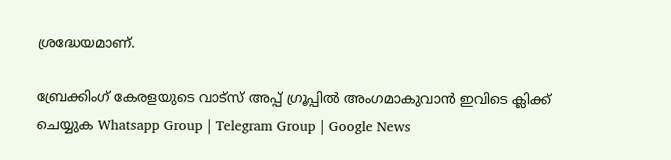ശ്രദ്ധേയമാണ്.

ബ്രേക്കിംഗ് കേരളയുടെ വാട്സ് അപ്പ് ഗ്രൂപ്പിൽ അംഗമാകുവാൻ ഇവിടെ ക്ലിക്ക് ചെയ്യുക Whatsapp Group | Telegram Group | Google News